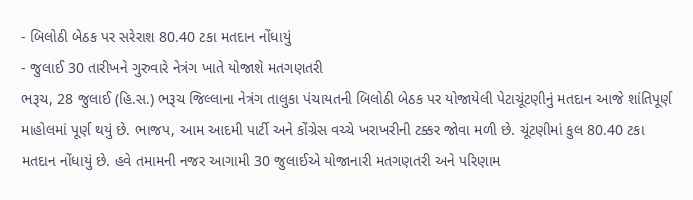- બિલોઠી બેઠક પર સરેરાશ 80.40 ટકા મતદાન નોંધાયું
- જુલાઈ 30 તારીખને ગુરુવારે નેત્રંગ ખાતે યોજાશે મતગણતરી
ભરૂચ, 28 જુલાઈ (હિ.સ.) ભરૂચ જિલ્લાના નેત્રંગ તાલુકા પંચાયતની બિલોઠી બેઠક પર યોજાયેલી પેટાચૂંટણીનું મતદાન આજે શાંતિપૂર્ણ માહોલમાં પૂર્ણ થયું છે. ભાજપ, આમ આદમી પાર્ટી અને કોંગ્રેસ વચ્ચે ખરાખરીની ટક્કર જોવા મળી છે. ચૂંટણીમાં કુલ 80.40 ટકા મતદાન નોંધાયું છે. હવે તમામની નજર આગામી 30 જુલાઈએ યોજાનારી મતગણતરી અને પરિણામ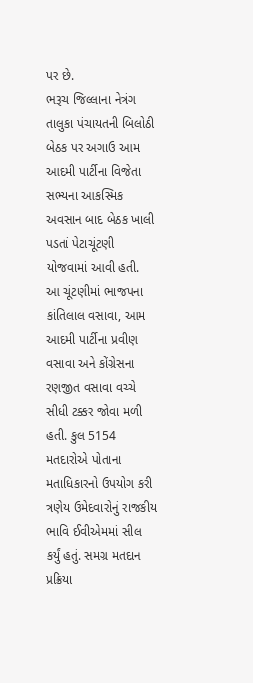પર છે.
ભરૂચ જિલ્લાના નેત્રંગ તાલુકા પંચાયતની બિલોઠી બેઠક પર અગાઉ આમ આદમી પાર્ટીના વિજેતા સભ્યના આકસ્મિક અવસાન બાદ બેઠક ખાલી પડતાં પેટાચૂંટણી યોજવામાં આવી હતી.
આ ચૂંટણીમાં ભાજપના કાંતિલાલ વસાવા, આમ આદમી પાર્ટીના પ્રવીણ વસાવા અને કોંગ્રેસના રણજીત વસાવા વચ્ચે સીધી ટક્કર જોવા મળી હતી. કુલ 5154 મતદારોએ પોતાના મતાધિકારનો ઉપયોગ કરી ત્રણેય ઉમેદવારોનું રાજકીય ભાવિ ઈવીએમમાં સીલ કર્યું હતું. સમગ્ર મતદાન પ્રક્રિયા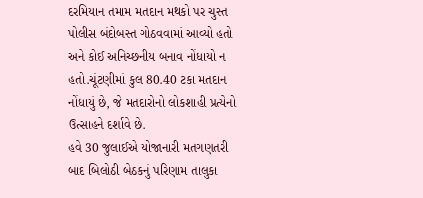દરમિયાન તમામ મતદાન મથકો પર ચુસ્ત પોલીસ બંદોબસ્ત ગોઠવવામાં આવ્યો હતો અને કોઈ અનિચ્છનીય બનાવ નોંધાયો ન હતો.ચૂંટણીમાં કુલ 80.40 ટકા મતદાન નોંધાયું છે, જે મતદારોનો લોકશાહી પ્રત્યેનો ઉત્સાહને દર્શાવે છે.
હવે 30 જુલાઈએ યોજાનારી મતગણતરી બાદ બિલોઠી બેઠકનું પરિણામ તાલુકા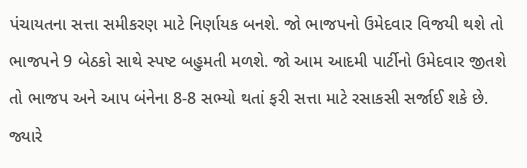પંચાયતના સત્તા સમીકરણ માટે નિર્ણાયક બનશે. જો ભાજપનો ઉમેદવાર વિજયી થશે તો ભાજપને 9 બેઠકો સાથે સ્પષ્ટ બહુમતી મળશે. જો આમ આદમી પાર્ટીનો ઉમેદવાર જીતશે તો ભાજપ અને આપ બંનેના 8-8 સભ્યો થતાં ફરી સત્તા માટે રસાકસી સર્જાઈ શકે છે. જ્યારે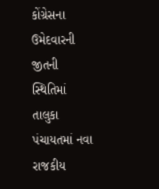કોંગ્રેસના ઉમેદવારની જીતની સ્થિતિમાં તાલુકા પંચાયતમાં નવા રાજકીય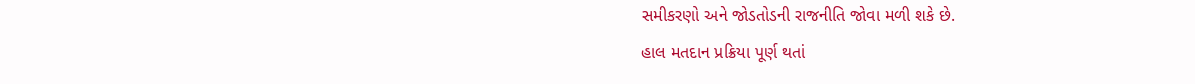સમીકરણો અને જોડતોડની રાજનીતિ જોવા મળી શકે છે.
હાલ મતદાન પ્રક્રિયા પૂર્ણ થતાં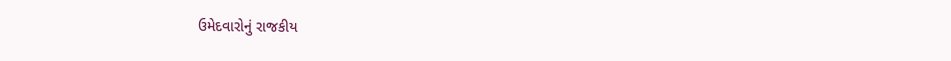ઉમેદવારોનું રાજકીય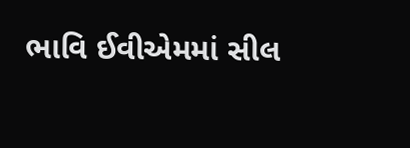ભાવિ ઈવીએમમાં સીલ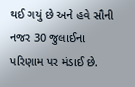થઈ ગયું છે અને હવે સૌની નજર 30 જુલાઈના પરિણામ પર મંડાઈ છે.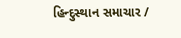હિન્દુસ્થાન સમાચાર /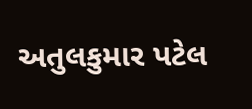અતુલકુમાર પટેલ